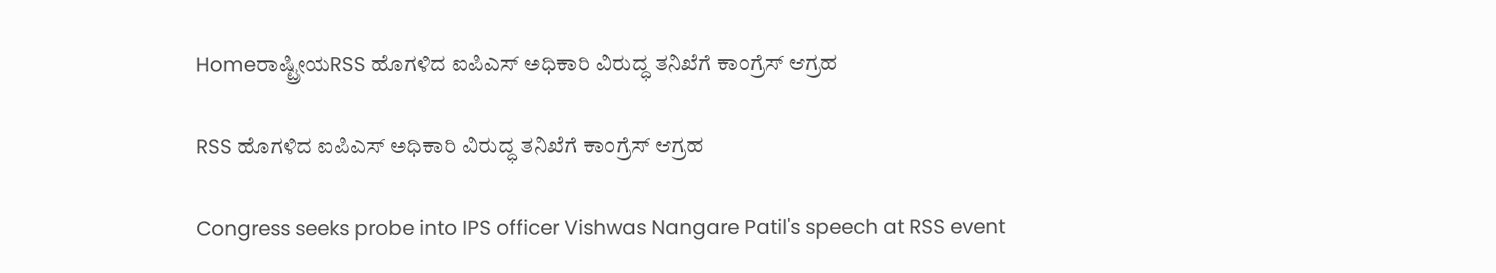Homeರಾಷ್ಟ್ರೀಯRSS ಹೊಗಳಿದ ಐಪಿಎಸ್‌‍ ಅಧಿಕಾರಿ ವಿರುದ್ಧ ತನಿಖೆಗೆ ಕಾಂಗ್ರೆಸ್‌‍ ಆಗ್ರಹ

RSS ಹೊಗಳಿದ ಐಪಿಎಸ್‌‍ ಅಧಿಕಾರಿ ವಿರುದ್ಧ ತನಿಖೆಗೆ ಕಾಂಗ್ರೆಸ್‌‍ ಆಗ್ರಹ

Congress seeks probe into IPS officer Vishwas Nangare Patil's speech at RSS event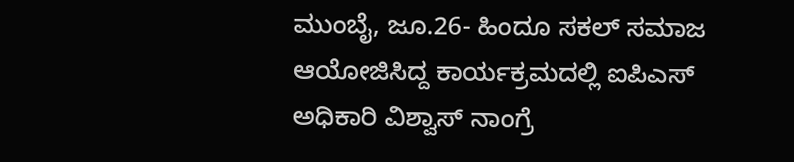ಮುಂಬೈ, ಜೂ.26- ಹಿಂದೂ ಸಕಲ್‌ ಸಮಾಜ ಆಯೋಜಿಸಿದ್ದ ಕಾರ್ಯಕ್ರಮದಲ್ಲಿ ಐಪಿಎಸ್‌‍ ಅಧಿಕಾರಿ ವಿಶ್ವಾಸ್‌‍ ನಾಂಗ್ರೆ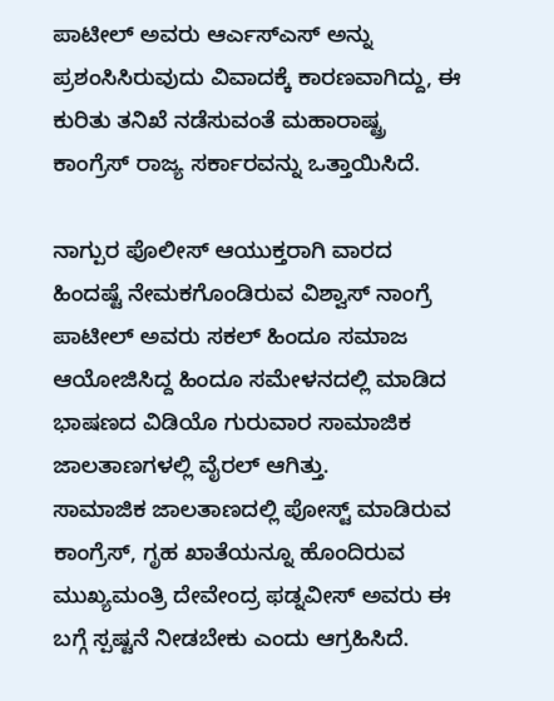ಪಾಟೀಲ್‌ ಅವರು ಆರ್ಎಸ್‌‍ಎಸ್‌‍ ಅನ್ನು ಪ್ರಶಂಸಿಸಿರುವುದು ವಿವಾದಕ್ಕೆ ಕಾರಣವಾಗಿದ್ದು, ಈ ಕುರಿತು ತನಿಖೆ ನಡೆಸುವಂತೆ ಮಹಾರಾಷ್ಟ್ರ ಕಾಂಗ್ರೆಸ್‌‍ ರಾಜ್ಯ ಸರ್ಕಾರವನ್ನು ಒತ್ತಾಯಿಸಿದೆ.

ನಾಗ್ಪುರ ಪೊಲೀಸ್‌‍ ಆಯುಕ್ತರಾಗಿ ವಾರದ ಹಿಂದಷ್ಟೆ ನೇಮಕಗೊಂಡಿರುವ ವಿಶ್ವಾಸ್‌‍ ನಾಂಗ್ರೆ ಪಾಟೀಲ್‌ ಅವರು ಸಕಲ್‌ ಹಿಂದೂ ಸಮಾಜ ಆಯೋಜಿಸಿದ್ದ ಹಿಂದೂ ಸಮೇಳನದಲ್ಲಿ ಮಾಡಿದ ಭಾಷಣದ ವಿಡಿಯೊ ಗುರುವಾರ ಸಾಮಾಜಿಕ ಜಾಲತಾಣಗಳಲ್ಲಿ ವೈರಲ್‌ ಆಗಿತ್ತು.
ಸಾಮಾಜಿಕ ಜಾಲತಾಣದಲ್ಲಿ ಪೋಸ್ಟ್‌ ಮಾಡಿರುವ ಕಾಂಗ್ರೆಸ್‌‍, ಗೃಹ ಖಾತೆಯನ್ನೂ ಹೊಂದಿರುವ ಮುಖ್ಯಮಂತ್ರಿ ದೇವೇಂದ್ರ ಫಡ್ನವೀಸ್‌‍ ಅವರು ಈ ಬಗ್ಗೆ ಸ್ಪಷ್ಟನೆ ನೀಡಬೇಕು ಎಂದು ಆಗ್ರಹಿಸಿದೆ.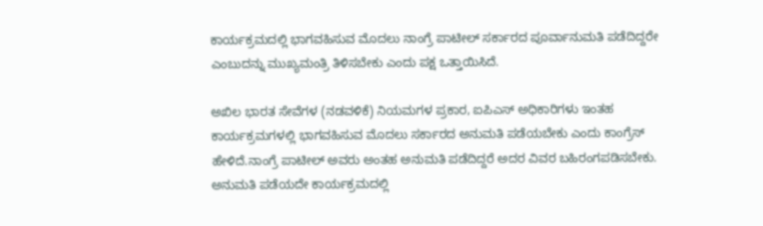ಕಾರ್ಯಕ್ರಮದಲ್ಲಿ ಭಾಗವಹಿಸುವ ಮೊದಲು ನಾಂಗ್ರೆ ಪಾಟೀಲ್‌ ಸರ್ಕಾರದ ಪೂರ್ವಾನುಮತಿ ಪಡೆದಿದ್ದರೇ ಎಂಬುದನ್ನು ಮುಖ್ಯಮಂತ್ರಿ ತಿಳಿಸಬೇಕು ಎಂದು ಪಕ್ಷ ಒತ್ತಾಯಿಸಿದೆ.

ಅಖಿಲ ಭಾರತ ಸೇವೆಗಳ (ನಡವಳಿಕೆ) ನಿಯಮಗಳ ಪ್ರಕಾರ, ಐಪಿಎಸ್‌‍ ಅಧಿಕಾರಿಗಳು ಇಂತಹ ಕಾರ್ಯಕ್ರಮಗಳಲ್ಲಿ ಭಾಗವಹಿಸುವ ಮೊದಲು ಸರ್ಕಾರದ ಅನುಮತಿ ಪಡೆಯಬೇಕು ಎಂದು ಕಾಂಗ್ರೆಸ್‌‍ ಹೇಳಿದೆ.ನಾಂಗ್ರೆ ಪಾಟೀಲ್‌ ಅವರು ಅಂತಹ ಅನುಮತಿ ಪಡೆದಿದ್ದರೆ ಅದರ ವಿವರ ಬಹಿರಂಗಪಡಿಸಬೇಕು. ಅನುಮತಿ ಪಡೆಯದೇ ಕಾರ್ಯಕ್ರಮದಲ್ಲಿ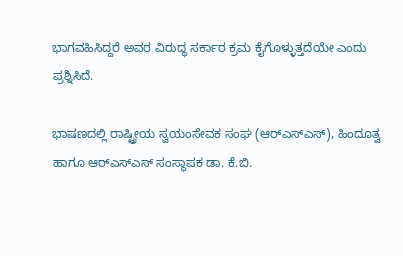ಭಾಗವಹಿಸಿದ್ದರೆ ಅವರ ವಿರುದ್ಧ ಸರ್ಕಾರ ಕ್ರಮ ಕೈಗೊಳ್ಳುತ್ತದೆಯೇ ಎಂದು ಪ್ರಶ್ನಿಸಿದೆ.

ಭಾಷಣದಲ್ಲಿ ರಾಷ್ಟ್ರೀಯ ಸ್ವಯಂಸೇವಕ ಸಂಘ (ಆರ್‌ಎಸ್‌‍ಎಸ್‌‍), ಹಿಂದೂತ್ವ ಹಾಗೂ ಆರ್‌ಎಸ್‌‍ಎಸ್‌‍ ಸಂಸ್ಥಾಪಕ ಡಾ. ಕೆ.ಬಿ.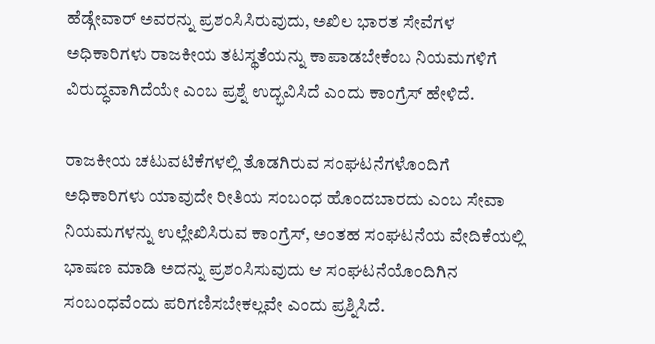ಹೆಡ್ಗೇವಾರ್‌ ಅವರನ್ನು ಪ್ರಶಂಸಿಸಿರುವುದು, ಅಖಿಲ ಭಾರತ ಸೇವೆಗಳ ಅಧಿಕಾರಿಗಳು ರಾಜಕೀಯ ತಟಸ್ಥತೆಯನ್ನು ಕಾಪಾಡಬೇಕೆಂಬ ನಿಯಮಗಳಿಗೆ ವಿರುದ್ಧವಾಗಿದೆಯೇ ಎಂಬ ಪ್ರಶ್ನೆ ಉದ್ಭವಿಸಿದೆ ಎಂದು ಕಾಂಗ್ರೆಸ್‌‍ ಹೇಳಿದೆ.

ರಾಜಕೀಯ ಚಟುವಟಿಕೆಗಳಲ್ಲಿ ತೊಡಗಿರುವ ಸಂಘಟನೆಗಳೊಂದಿಗೆ ಅಧಿಕಾರಿಗಳು ಯಾವುದೇ ರೀತಿಯ ಸಂಬಂಧ ಹೊಂದಬಾರದು ಎಂಬ ಸೇವಾ ನಿಯಮಗಳನ್ನು ಉಲ್ಲೇಖಿಸಿರುವ ಕಾಂಗ್ರೆಸ್‌‍, ಅಂತಹ ಸಂಘಟನೆಯ ವೇದಿಕೆಯಲ್ಲಿ ಭಾಷಣ ಮಾಡಿ ಅದನ್ನು ಪ್ರಶಂಸಿಸುವುದು ಆ ಸಂಘಟನೆಯೊಂದಿಗಿನ ಸಂಬಂಧವೆಂದು ಪರಿಗಣಿಸಬೇಕಲ್ಲವೇ ಎಂದು ಪ್ರಶ್ನಿಸಿದೆ.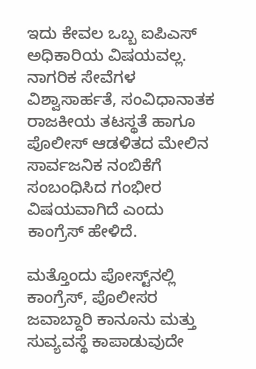ಇದು ಕೇವಲ ಒಬ್ಬ ಐಪಿಎಸ್‌‍ ಅಧಿಕಾರಿಯ ವಿಷಯವಲ್ಲ. ನಾಗರಿಕ ಸೇವೆಗಳ ವಿಶ್ವಾಸಾರ್ಹತೆ, ಸಂವಿಧಾನಾತಕ ರಾಜಕೀಯ ತಟಸ್ಥತೆ ಹಾಗೂ ಪೊಲೀಸ್‌‍ ಆಡಳಿತದ ಮೇಲಿನ ಸಾರ್ವಜನಿಕ ನಂಬಿಕೆಗೆ ಸಂಬಂಧಿಸಿದ ಗಂಭೀರ ವಿಷಯವಾಗಿದೆ ಎಂದು ಕಾಂಗ್ರೆಸ್‌‍ ಹೇಳಿದೆ.

ಮತ್ತೊಂದು ಪೋಸ್ಟ್‌ನಲ್ಲಿ ಕಾಂಗ್ರೆಸ್‌‍, ಪೊಲೀಸರ ಜವಾಬ್ದಾರಿ ಕಾನೂನು ಮತ್ತು ಸುವ್ಯವಸ್ಥೆ ಕಾಪಾಡುವುದೇ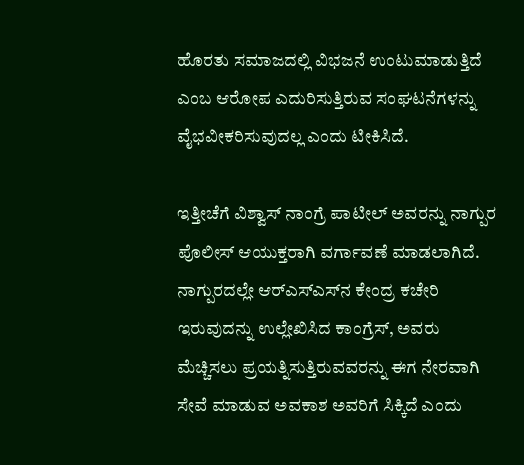ಹೊರತು ಸಮಾಜದಲ್ಲಿ ವಿಭಜನೆ ಉಂಟುಮಾಡುತ್ತಿದೆ ಎಂಬ ಆರೋಪ ಎದುರಿಸುತ್ತಿರುವ ಸಂಘಟನೆಗಳನ್ನು ವೈಭವೀಕರಿಸುವುದಲ್ಲ ಎಂದು ಟೀಕಿಸಿದೆ.

ಇತ್ತೀಚೆಗೆ ವಿಶ್ವಾಸ್‌‍ ನಾಂಗ್ರೆ ಪಾಟೀಲ್‌ ಅವರನ್ನು ನಾಗ್ಪುರ ಪೊಲೀಸ್‌‍ ಆಯುಕ್ತರಾಗಿ ವರ್ಗಾವಣೆ ಮಾಡಲಾಗಿದೆ. ನಾಗ್ಪುರದಲ್ಲೇ ಆರ್‌ಎಸ್‌‍ಎಸ್‌‍ನ ಕೇಂದ್ರ ಕಚೇರಿ ಇರುವುದನ್ನು ಉಲ್ಲೇಖಿಸಿದ ಕಾಂಗ್ರೆಸ್‌‍, ಅವರು ಮೆಚ್ಚಿಸಲು ಪ್ರಯತ್ನಿಸುತ್ತಿರುವವರನ್ನು ಈಗ ನೇರವಾಗಿ ಸೇವೆ ಮಾಡುವ ಅವಕಾಶ ಅವರಿಗೆ ಸಿಕ್ಕಿದೆ ಎಂದು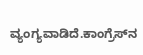ವ್ಯಂಗ್ಯವಾಡಿದೆ.ಕಾಂಗ್ರೆಸ್‌‍ನ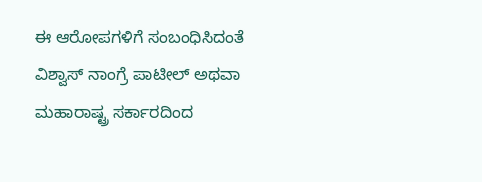ಈ ಆರೋಪಗಳಿಗೆ ಸಂಬಂಧಿಸಿದಂತೆ ವಿಶ್ವಾಸ್‌‍ ನಾಂಗ್ರೆ ಪಾಟೀಲ್‌ ಅಥವಾ ಮಹಾರಾಷ್ಟ್ರ ಸರ್ಕಾರದಿಂದ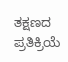ತಕ್ಷಣದ ಪ್ರತಿಕ್ರಿಯೆ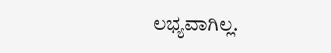ಲಭ್ಯವಾಗಿಲ್ಲ.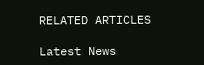RELATED ARTICLES

Latest News